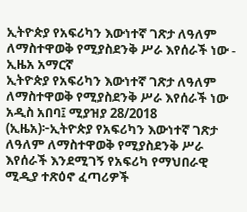ኢትዮጵያ የአፍሪካን እውነተኛ ገጽታ ለዓለም ለማስተዋወቅ የሚያስደንቅ ሥራ እየሰራች ነው - ኢዜአ አማርኛ
ኢትዮጵያ የአፍሪካን እውነተኛ ገጽታ ለዓለም ለማስተዋወቅ የሚያስደንቅ ሥራ እየሰራች ነው
አዲስ አበባ፤ ሚያዝያ 28/2018 (ኢዜአ)፦ኢትዮጵያ የአፍሪካን እውነተኛ ገጽታ ለዓለም ለማስተዋወቅ የሚያስደንቅ ሥራ እየሰራች እንደሚገኝ የአፍሪካ የማህበራዊ ሚዲያ ተጽዕኖ ፈጣሪዎች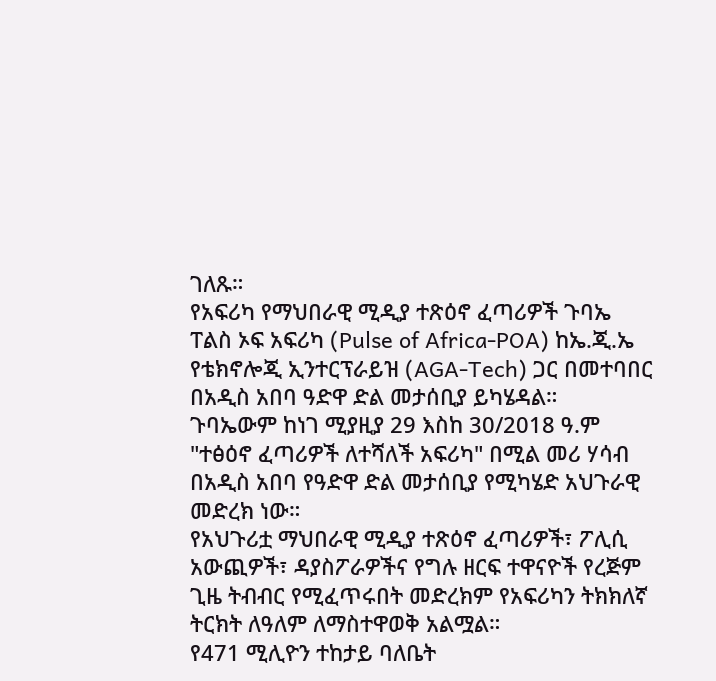ገለጹ።
የአፍሪካ የማህበራዊ ሚዲያ ተጽዕኖ ፈጣሪዎች ጉባኤ ፐልስ ኦፍ አፍሪካ (Pulse of Africa-POA) ከኤ.ጂ.ኤ የቴክኖሎጂ ኢንተርፕራይዝ (AGA-Tech) ጋር በመተባበር በአዲስ አበባ ዓድዋ ድል መታሰቢያ ይካሄዳል።
ጉባኤውም ከነገ ሚያዚያ 29 እስከ 30/2018 ዓ.ም "ተፅዕኖ ፈጣሪዎች ለተሻለች አፍሪካ" በሚል መሪ ሃሳብ በአዲስ አበባ የዓድዋ ድል መታሰቢያ የሚካሄድ አህጉራዊ መድረክ ነው።
የአህጉሪቷ ማህበራዊ ሚዲያ ተጽዕኖ ፈጣሪዎች፣ ፖሊሲ አውጪዎች፣ ዳያስፖራዎችና የግሉ ዘርፍ ተዋናዮች የረጅም ጊዜ ትብብር የሚፈጥሩበት መድረክም የአፍሪካን ትክክለኛ ትርክት ለዓለም ለማስተዋወቅ አልሟል።
የ471 ሚሊዮን ተከታይ ባለቤት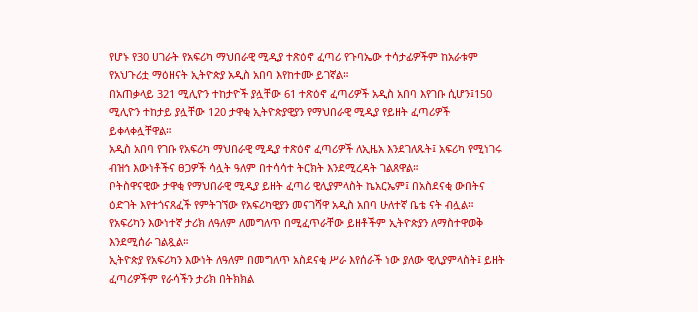የሆኑ የ30 ሀገራት የአፍሪካ ማህበራዊ ሚዲያ ተጽዕኖ ፈጣሪ የጉባኤው ተሳታፊዎችም ከአራቱም የአህጉሪቷ ማዕዘናት ኢትዮጵያ አዲስ አበባ እየከተሙ ይገኛል።
በአጠቃላይ 321 ሚሊዮን ተከታዮች ያሏቸው 61 ተጽዕኖ ፈጣሪዎች አዲስ አበባ እየገቡ ሲሆን፤150 ሚሊዮን ተከታይ ያሏቸው 120 ታዋቂ ኢትዮጵያዊያን የማህበራዊ ሚዲያ የይዘት ፈጣሪዎች ይቀላቀሏቸዋል።
አዲስ አበባ የገቡ የአፍሪካ ማህበራዊ ሚዲያ ተጽዕኖ ፈጣሪዎች ለኢዜአ እንደገለጹት፤ አፍሪካ የሚነገሩ ብዝኅ እውነቶችና ፀጋዎች ሳሏት ዓለም በተሳሳተ ትርክት እንደሚረዳት ገልጸዋል።
ቦትስዋናዊው ታዋቂ የማህበራዊ ሚዲያ ይዘት ፈጣሪ ዊሊያምላስት ኬአርኤም፤ በአስደናቂ ውበትና ዕድገት እየተጎናጸፈች የምትገኘው የአፍሪካዊያን መናገሻዋ አዲስ አበባ ሁለተኛ ቤቴ ናት ብሏል።
የአፍሪካን እውነተኛ ታሪክ ለዓለም ለመግለጥ በሚፈጥራቸው ይዘቶችም ኢትዮጵያን ለማስተዋወቅ እንደሚሰራ ገልጿል።
ኢትዮጵያ የአፍሪካን እውነት ለዓለም በመግለጥ አስደናቂ ሥራ እየሰራች ነው ያለው ዊሊያምላስት፤ ይዘት ፈጣሪዎችም የራሳችን ታሪክ በትክክል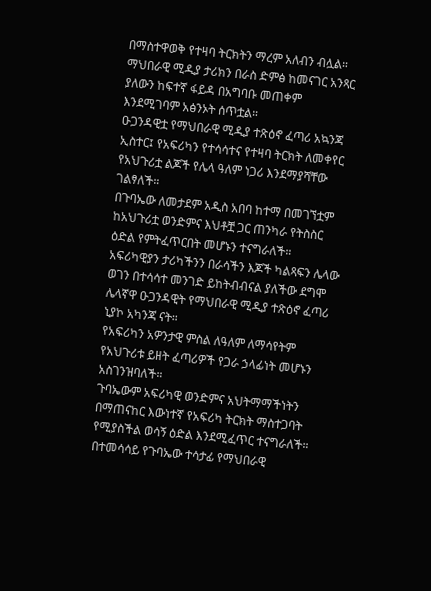በማስተዋወቅ የተዛባ ትርክትን ማረም አለብን ብሏል።
ማህበራዊ ሚዲያ ታሪክን በራስ ድምፅ ከመናገር አንጻር ያለውን ከፍተኛ ፋይዳ በአግባቡ መጠቀም እንደሚገባም አፅንኦት ሰጥቷል።
ዑጋንዳዊቷ የማህበራዊ ሚዲያ ተጽዕኖ ፈጣሪ አኳንጃ ኢስተር፤ የአፍሪካን የተሳሳተና የተዛባ ትርክት ለመቀየር የአህጉሪቷ ልጆች የሌላ ዓለም ነጋሪ እንደማያሻቸው ገልፃለች።
በጉባኤው ለመታደም አዲስ አበባ ከተማ በመገኘቷም ከአህጉሪቷ ወንድምና እህቶቿ ጋር ጠንካራ የትስስር ዕድል የምትፈጥርበት መሆኑን ተናግራለች።
አፍሪካዊያን ታሪካችንን በራሳችን እጆች ካልጻፍን ሌላው ወገን በተሳሳተ መንገድ ይከትብብናል ያለችው ደግሞ ሌላኛዋ ዑጋንዳዊት የማህበራዊ ሚዲያ ተጽዕኖ ፈጣሪ ኒያኮ አካንጃ ናት።
የአፍሪካን አዎንታዊ ምስል ለዓለም ለማሳየትም የአህጉሪቱ ይዘት ፈጣሪዎች የጋራ ኃላፊነት መሆኑን አስገንዝባለች።
ጉባኤውም አፍሪካዊ ወንድምና አህትማማችነትን በማጠናከር እውነተኛ የአፍሪካ ትርክት ማስተጋባት የሚያስችል ወሳኝ ዕድል እንደሚፈጥር ተናግራለች።
በተመሳሳይ የጉባኤው ተሳታፊ የማህበራዊ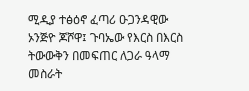ሚዲያ ተፅዕኖ ፈጣሪ ዑጋንዳዊው ኦንጅዮ ጆሾዋ፤ ጉባኤው የእርስ በእርስ ትውውቅን በመፍጠር ለጋራ ዓላማ መስራት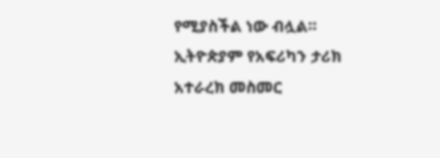የሚያስችል ነው ብሏል።
ኢትዮጵያም የአፍሪካን ታሪክ አተራረክ መስመር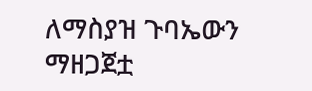ለማስያዝ ጉባኤውን ማዘጋጀቷ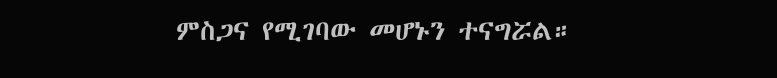ምስጋና የሚገባው መሆኑን ተናግሯል።